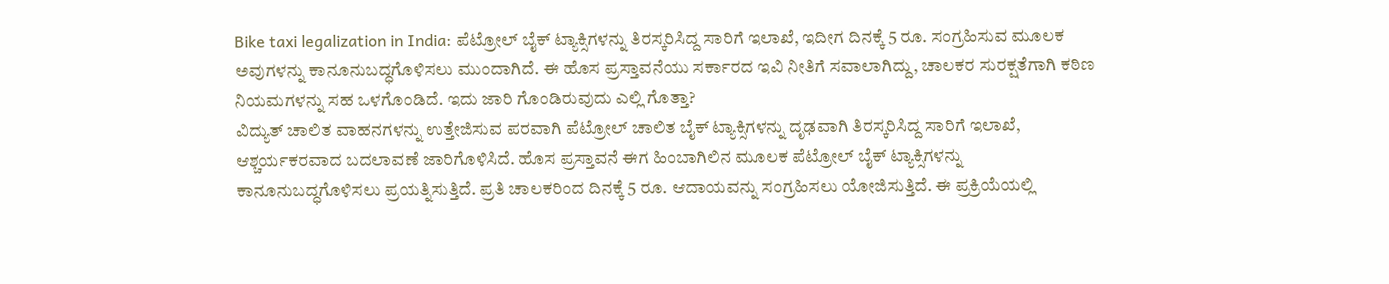Bike taxi legalization in India: ಪೆಟ್ರೋಲ್ ಬೈಕ್ ಟ್ಯಾಕ್ಸಿಗಳನ್ನು ತಿರಸ್ಕರಿಸಿದ್ದ ಸಾರಿಗೆ ಇಲಾಖೆ, ಇದೀಗ ದಿನಕ್ಕೆ 5 ರೂ. ಸಂಗ್ರಹಿಸುವ ಮೂಲಕ ಅವುಗಳನ್ನು ಕಾನೂನುಬದ್ಧಗೊಳಿಸಲು ಮುಂದಾಗಿದೆ. ಈ ಹೊಸ ಪ್ರಸ್ತಾವನೆಯು ಸರ್ಕಾರದ ಇವಿ ನೀತಿಗೆ ಸವಾಲಾಗಿದ್ದು, ಚಾಲಕರ ಸುರಕ್ಷತೆಗಾಗಿ ಕಠಿಣ ನಿಯಮಗಳನ್ನು ಸಹ ಒಳಗೊಂಡಿದೆ. ಇದು ಜಾರಿ ಗೊಂಡಿರುವುದು ಎಲ್ಲಿ ಗೊತ್ತಾ?
ವಿದ್ಯುತ್ ಚಾಲಿತ ವಾಹನಗಳನ್ನು ಉತ್ತೇಜಿಸುವ ಪರವಾಗಿ ಪೆಟ್ರೋಲ್ ಚಾಲಿತ ಬೈಕ್ ಟ್ಯಾಕ್ಸಿಗಳನ್ನು ದೃಢವಾಗಿ ತಿರಸ್ಕರಿಸಿದ್ದ ಸಾರಿಗೆ ಇಲಾಖೆ, ಆಶ್ಚರ್ಯಕರವಾದ ಬದಲಾವಣೆ ಜಾರಿಗೊಳಿಸಿದೆ. ಹೊಸ ಪ್ರಸ್ತಾವನೆ ಈಗ ಹಿಂಬಾಗಿಲಿನ ಮೂಲಕ ಪೆಟ್ರೋಲ್ ಬೈಕ್ ಟ್ಯಾಕ್ಸಿಗಳನ್ನು ಕಾನೂನುಬದ್ಧಗೊಳಿಸಲು ಪ್ರಯತ್ನಿಸುತ್ತಿದೆ. ಪ್ರತಿ ಚಾಲಕರಿಂದ ದಿನಕ್ಕೆ 5 ರೂ. ಆದಾಯವನ್ನು ಸಂಗ್ರಹಿಸಲು ಯೋಜಿಸುತ್ತಿದೆ. ಈ ಪ್ರಕ್ರಿಯೆಯಲ್ಲಿ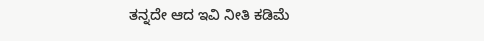ತನ್ನದೇ ಆದ ಇವಿ ನೀತಿ ಕಡಿಮೆ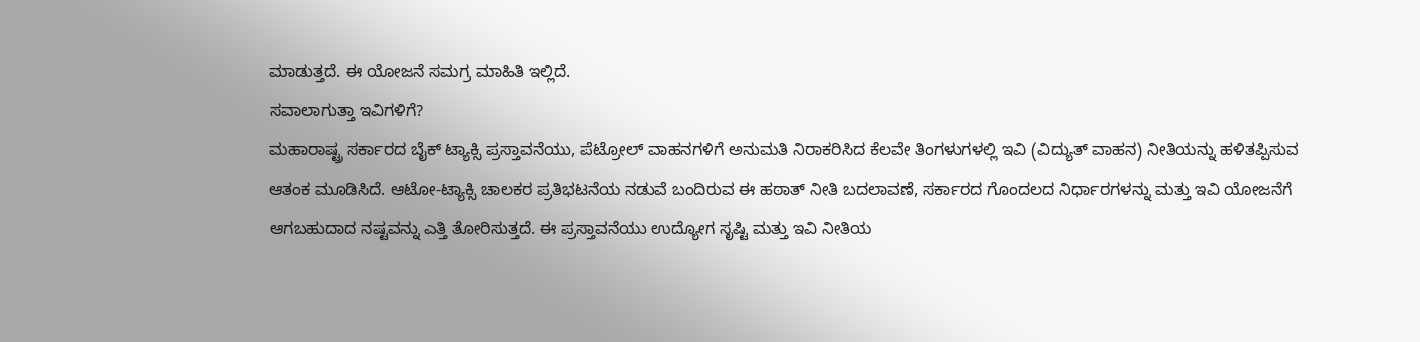ಮಾಡುತ್ತದೆ. ಈ ಯೋಜನೆ ಸಮಗ್ರ ಮಾಹಿತಿ ಇಲ್ಲಿದೆ.
ಸವಾಲಾಗುತ್ತಾ ಇವಿಗಳಿಗೆ?
ಮಹಾರಾಷ್ಟ್ರ ಸರ್ಕಾರದ ಬೈಕ್ ಟ್ಯಾಕ್ಸಿ ಪ್ರಸ್ತಾವನೆಯು, ಪೆಟ್ರೋಲ್ ವಾಹನಗಳಿಗೆ ಅನುಮತಿ ನಿರಾಕರಿಸಿದ ಕೆಲವೇ ತಿಂಗಳುಗಳಲ್ಲಿ ಇವಿ (ವಿದ್ಯುತ್ ವಾಹನ) ನೀತಿಯನ್ನು ಹಳಿತಪ್ಪಿಸುವ ಆತಂಕ ಮೂಡಿಸಿದೆ. ಆಟೋ-ಟ್ಯಾಕ್ಸಿ ಚಾಲಕರ ಪ್ರತಿಭಟನೆಯ ನಡುವೆ ಬಂದಿರುವ ಈ ಹಠಾತ್ ನೀತಿ ಬದಲಾವಣೆ, ಸರ್ಕಾರದ ಗೊಂದಲದ ನಿರ್ಧಾರಗಳನ್ನು ಮತ್ತು ಇವಿ ಯೋಜನೆಗೆ ಆಗಬಹುದಾದ ನಷ್ಟವನ್ನು ಎತ್ತಿ ತೋರಿಸುತ್ತದೆ. ಈ ಪ್ರಸ್ತಾವನೆಯು ಉದ್ಯೋಗ ಸೃಷ್ಟಿ ಮತ್ತು ಇವಿ ನೀತಿಯ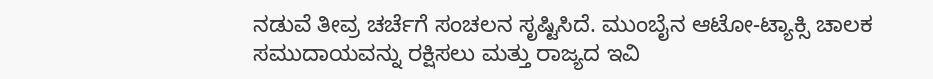ನಡುವೆ ತೀವ್ರ ಚರ್ಚೆಗೆ ಸಂಚಲನ ಸೃಷ್ಟಿಸಿದೆ. ಮುಂಬೈನ ಆಟೋ-ಟ್ಯಾಕ್ಸಿ ಚಾಲಕ ಸಮುದಾಯವನ್ನು ರಕ್ಷಿಸಲು ಮತ್ತು ರಾಜ್ಯದ ಇವಿ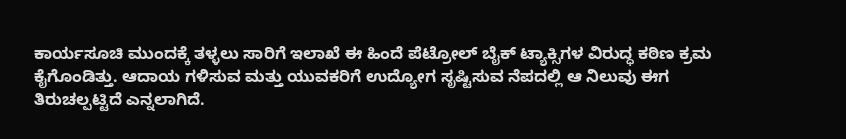ಕಾರ್ಯಸೂಚಿ ಮುಂದಕ್ಕೆ ತಳ್ಳಲು ಸಾರಿಗೆ ಇಲಾಖೆ ಈ ಹಿಂದೆ ಪೆಟ್ರೋಲ್ ಬೈಕ್ ಟ್ಯಾಕ್ಸಿಗಳ ವಿರುದ್ಧ ಕಠಿಣ ಕ್ರಮ ಕೈಗೊಂಡಿತ್ತು. ಆದಾಯ ಗಳಿಸುವ ಮತ್ತು ಯುವಕರಿಗೆ ಉದ್ಯೋಗ ಸೃಷ್ಟಿಸುವ ನೆಪದಲ್ಲಿ ಆ ನಿಲುವು ಈಗ ತಿರುಚಲ್ಪಟ್ಟಿದೆ ಎನ್ನಲಾಗಿದೆ.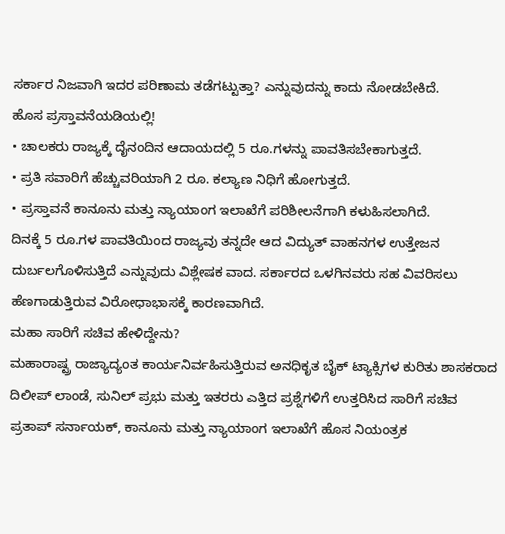ಸರ್ಕಾರ ನಿಜವಾಗಿ ಇದರ ಪರಿಣಾಮ ತಡೆಗಟ್ಟುತ್ತಾ? ಎನ್ನುವುದನ್ನು ಕಾದು ನೋಡಬೇಕಿದೆ.
ಹೊಸ ಪ್ರಸ್ತಾವನೆಯಡಿಯಲ್ಲಿ!
• ಚಾಲಕರು ರಾಜ್ಯಕ್ಕೆ ದೈನಂದಿನ ಆದಾಯದಲ್ಲಿ 5 ರೂ.ಗಳನ್ನು ಪಾವತಿಸಬೇಕಾಗುತ್ತದೆ.
• ಪ್ರತಿ ಸವಾರಿಗೆ ಹೆಚ್ಚುವರಿಯಾಗಿ 2 ರೂ. ಕಲ್ಯಾಣ ನಿಧಿಗೆ ಹೋಗುತ್ತದೆ.
• ಪ್ರಸ್ತಾವನೆ ಕಾನೂನು ಮತ್ತು ನ್ಯಾಯಾಂಗ ಇಲಾಖೆಗೆ ಪರಿಶೀಲನೆಗಾಗಿ ಕಳುಹಿಸಲಾಗಿದೆ.
ದಿನಕ್ಕೆ 5 ರೂ.ಗಳ ಪಾವತಿಯಿಂದ ರಾಜ್ಯವು ತನ್ನದೇ ಆದ ವಿದ್ಯುತ್ ವಾಹನಗಳ ಉತ್ತೇಜನ ದುರ್ಬಲಗೊಳಿಸುತ್ತಿದೆ ಎನ್ನುವುದು ವಿಶ್ಲೇಷಕ ವಾದ. ಸರ್ಕಾರದ ಒಳಗಿನವರು ಸಹ ವಿವರಿಸಲು ಹೆಣಗಾಡುತ್ತಿರುವ ವಿರೋಧಾಭಾಸಕ್ಕೆ ಕಾರಣವಾಗಿದೆ.
ಮಹಾ ಸಾರಿಗೆ ಸಚಿವ ಹೇಳಿದ್ದೇನು?
ಮಹಾರಾಷ್ಟ್ರ ರಾಜ್ಯಾದ್ಯಂತ ಕಾರ್ಯನಿರ್ವಹಿಸುತ್ತಿರುವ ಅನಧಿಕೃತ ಬೈಕ್ ಟ್ಯಾಕ್ಸಿಗಳ ಕುರಿತು ಶಾಸಕರಾದ ದಿಲೀಪ್ ಲಾಂಡೆ, ಸುನಿಲ್ ಪ್ರಭು ಮತ್ತು ಇತರರು ಎತ್ತಿದ ಪ್ರಶ್ನೆಗಳಿಗೆ ಉತ್ತರಿಸಿದ ಸಾರಿಗೆ ಸಚಿವ ಪ್ರತಾಪ್ ಸರ್ನಾಯಕ್, ಕಾನೂನು ಮತ್ತು ನ್ಯಾಯಾಂಗ ಇಲಾಖೆಗೆ ಹೊಸ ನಿಯಂತ್ರಕ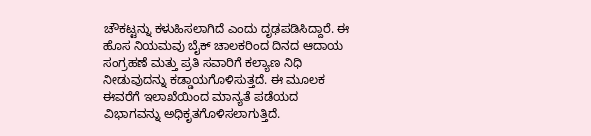ಚೌಕಟ್ಟನ್ನು ಕಳುಹಿಸಲಾಗಿದೆ ಎಂದು ದೃಢಪಡಿಸಿದ್ದಾರೆ. ಈ ಹೊಸ ನಿಯಮವು ಬೈಕ್ ಚಾಲಕರಿಂದ ದಿನದ ಆದಾಯ ಸಂಗ್ರಹಣೆ ಮತ್ತು ಪ್ರತಿ ಸವಾರಿಗೆ ಕಲ್ಯಾಣ ನಿಧಿ ನೀಡುವುದನ್ನು ಕಡ್ಡಾಯಗೊಳಿಸುತ್ತದೆ. ಈ ಮೂಲಕ ಈವರೆಗೆ ಇಲಾಖೆಯಿಂದ ಮಾನ್ಯತೆ ಪಡೆಯದ ವಿಭಾಗವನ್ನು ಅಧಿಕೃತಗೊಳಿಸಲಾಗುತ್ತಿದೆ.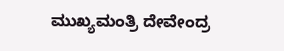ಮುಖ್ಯಮಂತ್ರಿ ದೇವೇಂದ್ರ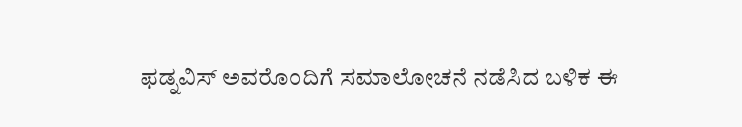ಫಡ್ನವಿಸ್ ಅವರೊಂದಿಗೆ ಸಮಾಲೋಚನೆ ನಡೆಸಿದ ಬಳಿಕ ಈ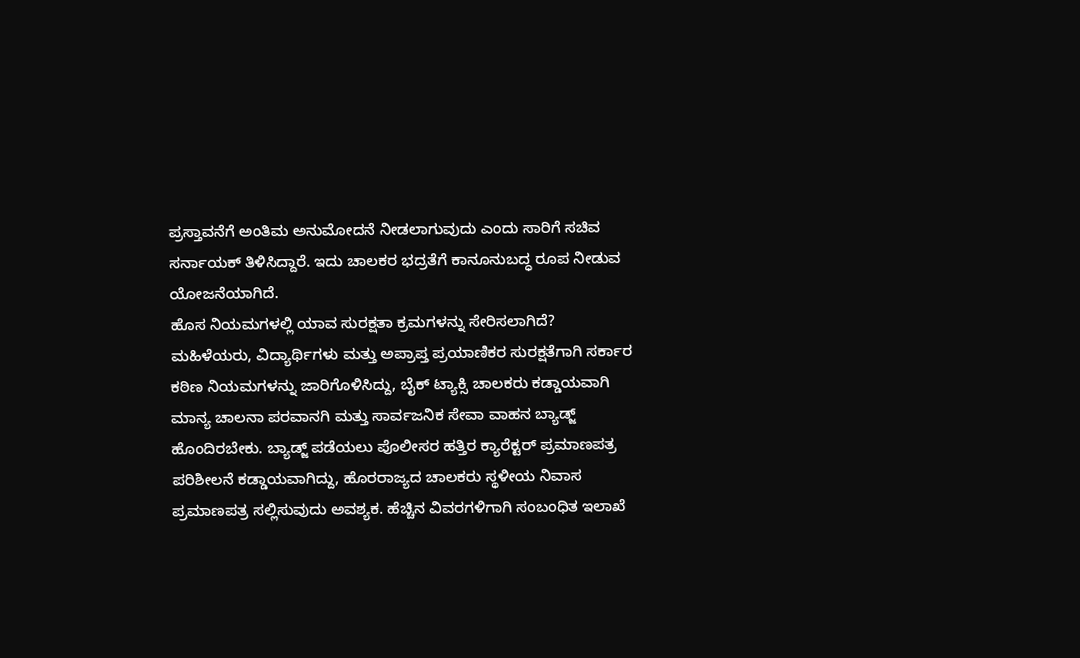ಪ್ರಸ್ತಾವನೆಗೆ ಅಂತಿಮ ಅನುಮೋದನೆ ನೀಡಲಾಗುವುದು ಎಂದು ಸಾರಿಗೆ ಸಚಿವ ಸರ್ನಾಯಕ್ ತಿಳಿಸಿದ್ದಾರೆ. ಇದು ಚಾಲಕರ ಭದ್ರತೆಗೆ ಕಾನೂನುಬದ್ಧ ರೂಪ ನೀಡುವ ಯೋಜನೆಯಾಗಿದೆ.
ಹೊಸ ನಿಯಮಗಳಲ್ಲಿ ಯಾವ ಸುರಕ್ಷತಾ ಕ್ರಮಗಳನ್ನು ಸೇರಿಸಲಾಗಿದೆ?
ಮಹಿಳೆಯರು, ವಿದ್ಯಾರ್ಥಿಗಳು ಮತ್ತು ಅಪ್ರಾಪ್ತ ಪ್ರಯಾಣಿಕರ ಸುರಕ್ಷತೆಗಾಗಿ ಸರ್ಕಾರ ಕಠಿಣ ನಿಯಮಗಳನ್ನು ಜಾರಿಗೊಳಿಸಿದ್ದು, ಬೈಕ್ ಟ್ಯಾಕ್ಸಿ ಚಾಲಕರು ಕಡ್ಡಾಯವಾಗಿ ಮಾನ್ಯ ಚಾಲನಾ ಪರವಾನಗಿ ಮತ್ತು ಸಾರ್ವಜನಿಕ ಸೇವಾ ವಾಹನ ಬ್ಯಾಡ್ಜ್ ಹೊಂದಿರಬೇಕು. ಬ್ಯಾಡ್ಜ್ ಪಡೆಯಲು ಪೊಲೀಸರ ಹತ್ತಿರ ಕ್ಯಾರೆಕ್ಟರ್ ಪ್ರಮಾಣಪತ್ರ ಪರಿಶೀಲನೆ ಕಡ್ಡಾಯವಾಗಿದ್ದು, ಹೊರರಾಜ್ಯದ ಚಾಲಕರು ಸ್ಥಳೀಯ ನಿವಾಸ ಪ್ರಮಾಣಪತ್ರ ಸಲ್ಲಿಸುವುದು ಅವಶ್ಯಕ. ಹೆಚ್ಚಿನ ವಿವರಗಳಿಗಾಗಿ ಸಂಬಂಧಿತ ಇಲಾಖೆ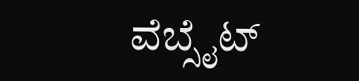ವೆಬ್ಸೈಟ್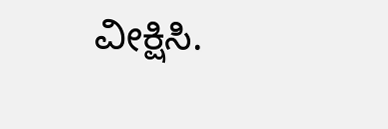ವೀಕ್ಷಿಸಿ.